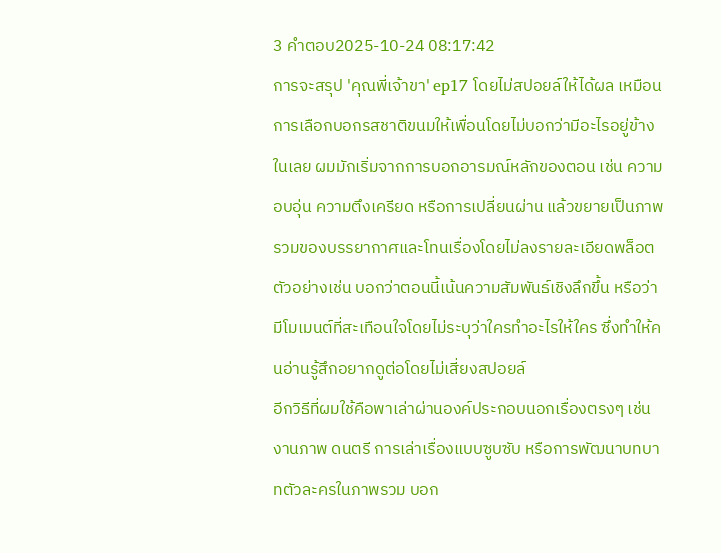3 คำตอบ2025-10-24 08:17:42
การจะสรุป 'คุณพี่เจ้าขา' ep17 โดยไม่สปอยล์ให้ได้ผล เหมือนการเลือกบอกรสชาติขนมให้เพื่อนโดยไม่บอกว่ามีอะไรอยู่ข้างในเลย ผมมักเริ่มจากการบอกอารมณ์หลักของตอน เช่น ความอบอุ่น ความตึงเครียด หรือการเปลี่ยนผ่าน แล้วขยายเป็นภาพรวมของบรรยากาศและโทนเรื่องโดยไม่ลงรายละเอียดพล็อต ตัวอย่างเช่น บอกว่าตอนนี้เน้นความสัมพันธ์เชิงลึกขึ้น หรือว่ามีโมเมนต์ที่สะเทือนใจโดยไม่ระบุว่าใครทำอะไรให้ใคร ซึ่งทำให้คนอ่านรู้สึกอยากดูต่อโดยไม่เสี่ยงสปอยล์
อีกวิธีที่ผมใช้คือพาเล่าผ่านองค์ประกอบนอกเรื่องตรงๆ เช่น งานภาพ ดนตรี การเล่าเรื่องแบบซูบซับ หรือการพัฒนาบทบาทตัวละครในภาพรวม บอก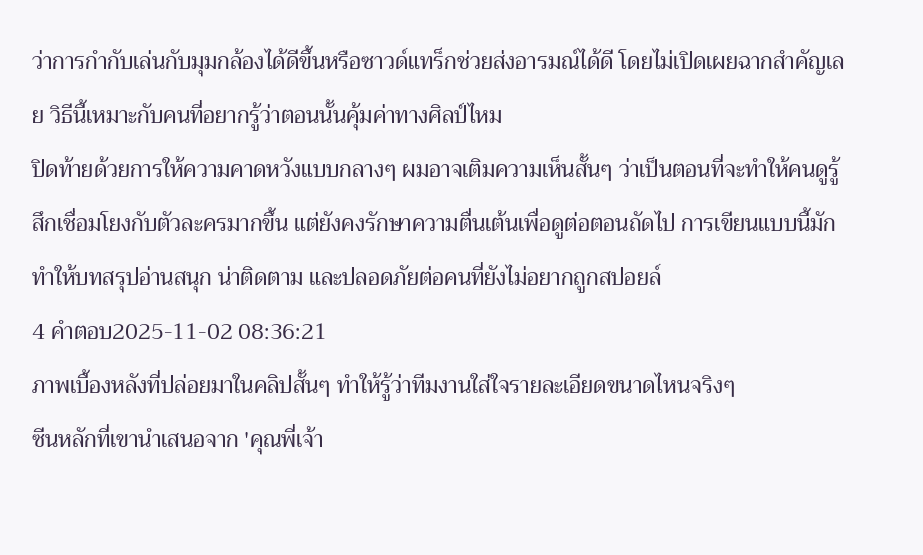ว่าการกำกับเล่นกับมุมกล้องได้ดีขึ้นหรือซาวด์แทร็กช่วยส่งอารมณ์ได้ดี โดยไม่เปิดเผยฉากสำคัญเลย วิธีนี้เหมาะกับคนที่อยากรู้ว่าตอนนั้นคุ้มค่าทางศิลป์ไหม
ปิดท้ายด้วยการให้ความคาดหวังแบบกลางๆ ผมอาจเติมความเห็นสั้นๆ ว่าเป็นตอนที่จะทำให้คนดูรู้สึกเชื่อมโยงกับตัวละครมากขึ้น แต่ยังคงรักษาความตื่นเต้นเพื่อดูต่อตอนถัดไป การเขียนแบบนี้มักทำให้บทสรุปอ่านสนุก น่าติดตาม และปลอดภัยต่อคนที่ยังไม่อยากถูกสปอยล์
4 คำตอบ2025-11-02 08:36:21
ภาพเบื้องหลังที่ปล่อยมาในคลิปสั้นๆ ทำให้รู้ว่าทีมงานใส่ใจรายละเอียดขนาดไหนจริงๆ
ซีนหลักที่เขานำเสนอจาก 'คุณพี่เจ้า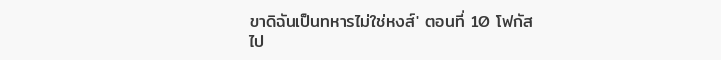ขาดิฉันเป็นทหารไม่ใช่หงส์' ตอนที่ 10 โฟกัสไป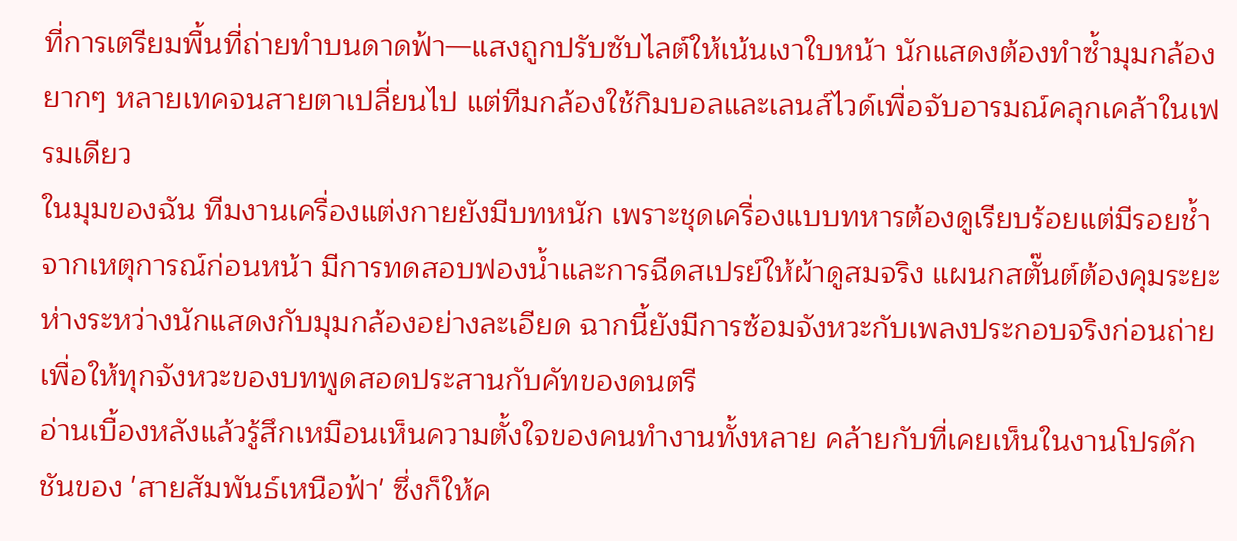ที่การเตรียมพื้นที่ถ่ายทำบนดาดฟ้า—แสงถูกปรับซับไลต์ให้เน้นเงาใบหน้า นักแสดงต้องทำซ้ำมุมกล้องยากๆ หลายเทคจนสายตาเปลี่ยนไป แต่ทีมกล้องใช้กิมบอลและเลนส์ไวด์เพื่อจับอารมณ์คลุกเคล้าในเฟรมเดียว
ในมุมของฉัน ทีมงานเครื่องแต่งกายยังมีบทหนัก เพราะชุดเครื่องแบบทหารต้องดูเรียบร้อยแต่มีรอยช้ำจากเหตุการณ์ก่อนหน้า มีการทดสอบฟองน้ำและการฉีดสเปรย์ให้ผ้าดูสมจริง แผนกสตั๊นต์ต้องคุมระยะห่างระหว่างนักแสดงกับมุมกล้องอย่างละเอียด ฉากนี้ยังมีการซ้อมจังหวะกับเพลงประกอบจริงก่อนถ่าย เพื่อให้ทุกจังหวะของบทพูดสอดประสานกับคัทของดนตรี
อ่านเบื้องหลังแล้วรู้สึกเหมือนเห็นความตั้งใจของคนทำงานทั้งหลาย คล้ายกับที่เคยเห็นในงานโปรดักชันของ 'สายสัมพันธ์เหนือฟ้า' ซึ่งก็ให้ค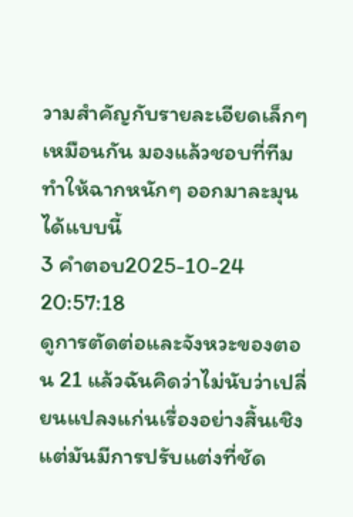วามสำคัญกับรายละเอียดเล็กๆ เหมือนกัน มองแล้วชอบที่ทีมทำให้ฉากหนักๆ ออกมาละมุนได้แบบนี้
3 คำตอบ2025-10-24 20:57:18
ดูการตัดต่อและจังหวะของตอน 21 แล้วฉันคิดว่าไม่นับว่าเปลี่ยนแปลงแก่นเรื่องอย่างสิ้นเชิง แต่มันมีการปรับแต่งที่ชัด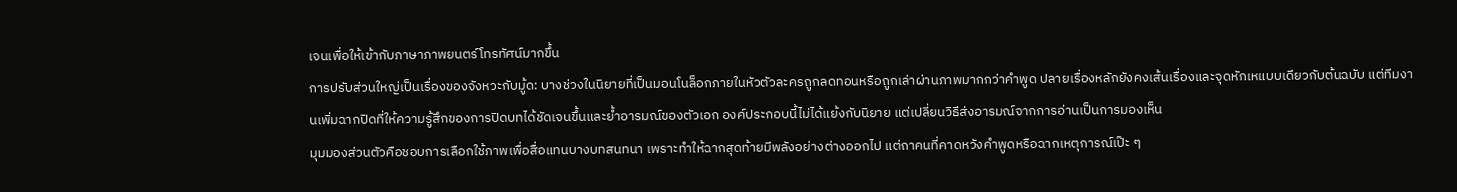เจนเพื่อให้เข้ากับภาษาภาพยนตร์โทรทัศน์มากขึ้น
การปรับส่วนใหญ่เป็นเรื่องของจังหวะกับมู้ด: บางช่วงในนิยายที่เป็นมอนโนล็อกภายในหัวตัวละครถูกลดทอนหรือถูกเล่าผ่านภาพมากกว่าคำพูด ปลายเรื่องหลักยังคงเส้นเรื่องและจุดหักเหแบบเดียวกับต้นฉบับ แต่ทีมงานเพิ่มฉากปิดที่ให้ความรู้สึกของการปิดบทได้ชัดเจนขึ้นและย้ำอารมณ์ของตัวเอก องค์ประกอบนี้ไม่ได้แย้งกับนิยาย แต่เปลี่ยนวิธีส่งอารมณ์จากการอ่านเป็นการมองเห็น
มุมมองส่วนตัวคือชอบการเลือกใช้ภาพเพื่อสื่อแทนบางบทสนทนา เพราะทำให้ฉากสุดท้ายมีพลังอย่างต่างออกไป แต่ถาคนที่คาดหวังคำพูดหรือฉากเหตุการณ์เป๊ะ ๆ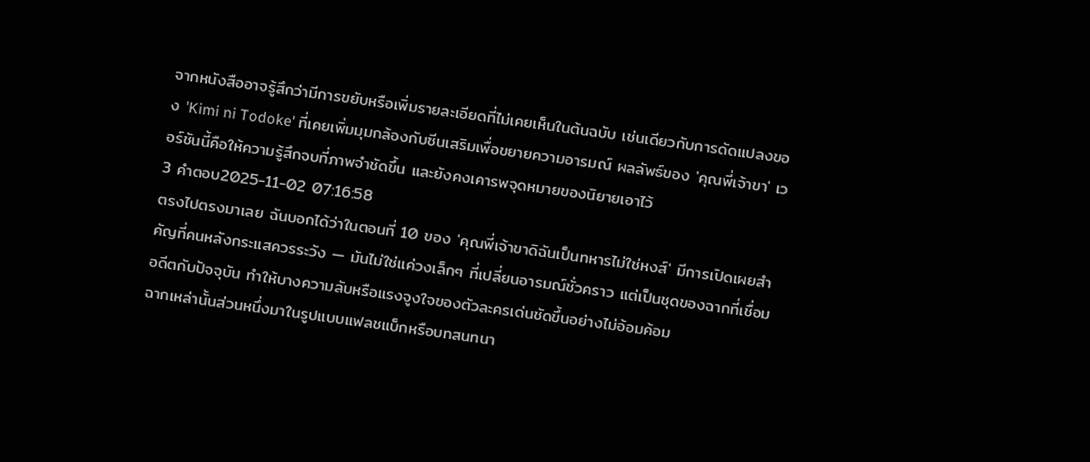จากหนังสืออาจรู้สึกว่ามีการขยับหรือเพิ่มรายละเอียดที่ไม่เคยเห็นในต้นฉบับ เช่นเดียวกับการดัดแปลงของ 'Kimi ni Todoke' ที่เคยเพิ่มมุมกล้องกับซีนเสริมเพื่อขยายความอารมณ์ ผลลัพธ์ของ 'คุณพี่เจ้าขา' เวอร์ชันนี้คือให้ความรู้สึกจบที่ภาพจำชัดขึ้น และยังคงเคารพจุดหมายของนิยายเอาไว้
3 คำตอบ2025-11-02 07:16:58
ตรงไปตรงมาเลย ฉันบอกได้ว่าในตอนที่ 10 ของ 'คุณพี่เจ้าขาดิฉันเป็นทหารไม่ใช่หงส์' มีการเปิดเผยสำคัญที่คนหลังกระแสควรระวัง — มันไม่ใช่แค่วงเล็กๆ ที่เปลี่ยนอารมณ์ชั่วคราว แต่เป็นชุดของฉากที่เชื่อมอดีตกับปัจจุบัน ทำให้บางความลับหรือแรงจูงใจของตัวละครเด่นชัดขึ้นอย่างไม่อ้อมค้อม
ฉากเหล่านั้นส่วนหนึ่งมาในรูปแบบแฟลชแบ็กหรือบทสนทนา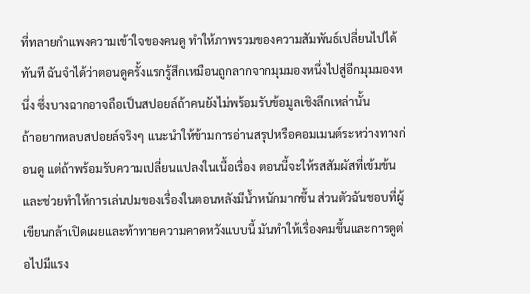ที่ทลายกำแพงความเข้าใจของคนดู ทำให้ภาพรวมของความสัมพันธ์เปลี่ยนไปได้ทันที ฉันจำได้ว่าตอนดูครั้งแรกรู้สึกเหมือนถูกลากจากมุมมองหนึ่งไปสู่อีกมุมมองหนึ่ง ซึ่งบางฉากอาจถือเป็นสปอยล์ถ้าคนยังไม่พร้อมรับข้อมูลเชิงลึกเหล่านั้น
ถ้าอยากหลบสปอยล์จริงๆ แนะนำให้ข้ามการอ่านสรุปหรือคอมเมนต์ระหว่างทางก่อนดู แต่ถ้าพร้อมรับความเปลี่ยนแปลงในเนื้อเรื่อง ตอนนี้จะให้รสสัมผัสที่เข้มข้นและช่วยทำให้การเล่นปมของเรื่องในตอนหลังมีน้ำหนักมากขึ้น ส่วนตัวฉันชอบที่ผู้เขียนกล้าเปิดเผยและท้าทายความคาดหวังแบบนี้ มันทำให้เรื่องคมขึ้นและการดูต่อไปมีแรง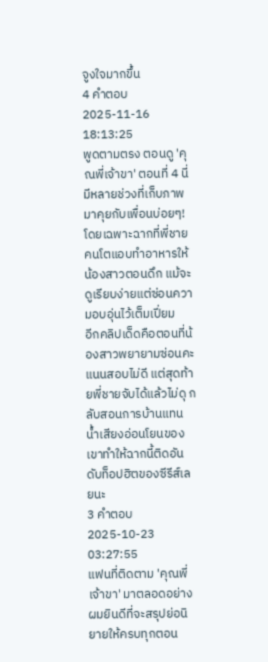จูงใจมากขึ้น
4 คำตอบ2025-11-16 18:13:25
พูดตามตรง ตอนดู 'คุณพี่เจ้าขา' ตอนที่ 4 นี่มีหลายช่วงที่เก็บภาพมาคุยกับเพื่อนบ่อยๆ! โดยเฉพาะฉากที่พี่ชายคนโตแอบทำอาหารให้น้องสาวตอนดึก แม้จะดูเรียบง่ายแต่ซ่อนความอบอุ่นไว้เต็มเปี่ยม
อีกคลิปเด็ดคือตอนที่น้องสาวพยายามซ่อนคะแนนสอบไม่ดี แต่สุดท้ายพี่ชายจับได้แล้วไม่ดุ กลับสอนการบ้านแทน น้ำเสียงอ่อนโยนของเขาทำให้ฉากนี้ติดอันดับท็อปฮิตของซีรีส์เลยนะ
3 คำตอบ2025-10-23 03:27:55
แฟนที่ติดตาม 'คุณพี่เจ้าขา' มาตลอดอย่างผมยินดีที่จะสรุปย่อนิยายให้ครบทุกตอน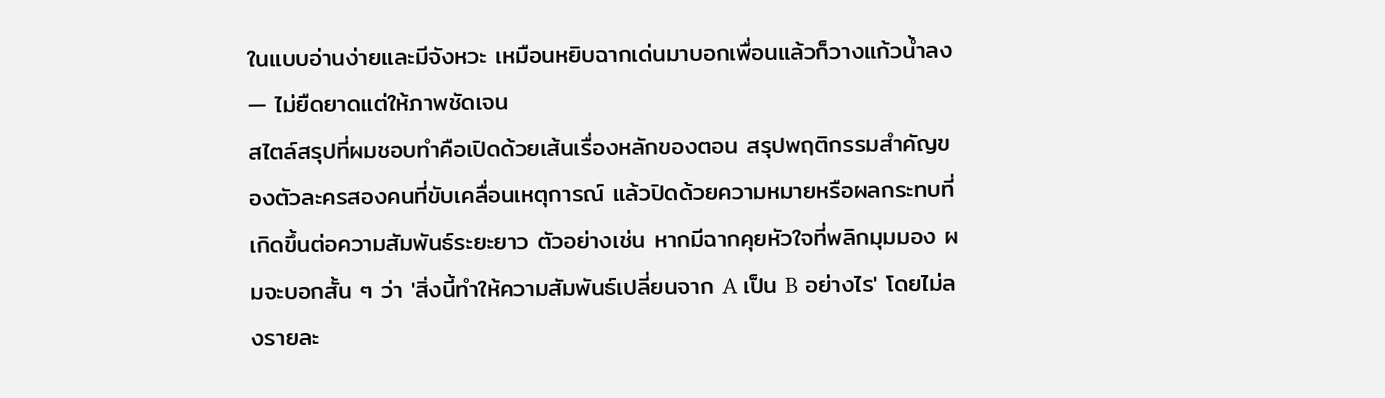ในแบบอ่านง่ายและมีจังหวะ เหมือนหยิบฉากเด่นมาบอกเพื่อนแล้วก็วางแก้วน้ำลง — ไม่ยืดยาดแต่ให้ภาพชัดเจน
สไตล์สรุปที่ผมชอบทำคือเปิดด้วยเส้นเรื่องหลักของตอน สรุปพฤติกรรมสำคัญของตัวละครสองคนที่ขับเคลื่อนเหตุการณ์ แล้วปิดด้วยความหมายหรือผลกระทบที่เกิดขึ้นต่อความสัมพันธ์ระยะยาว ตัวอย่างเช่น หากมีฉากคุยหัวใจที่พลิกมุมมอง ผมจะบอกสั้น ๆ ว่า 'สิ่งนี้ทำให้ความสัมพันธ์เปลี่ยนจาก A เป็น B อย่างไร' โดยไม่ลงรายละ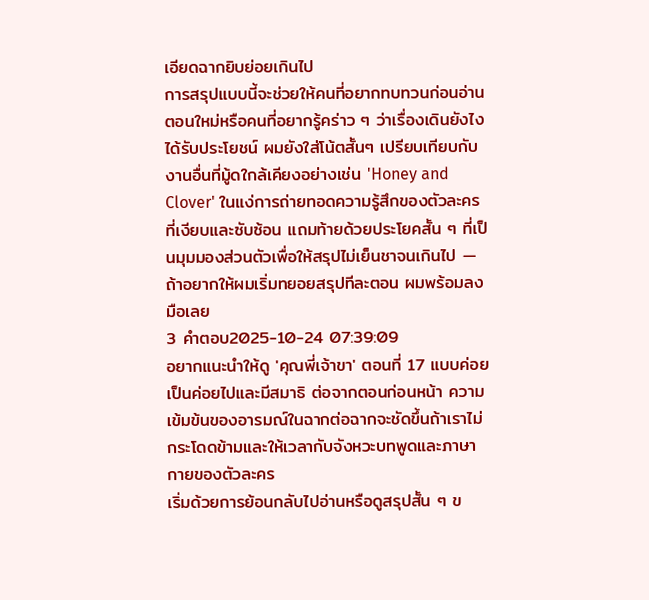เอียดฉากยิบย่อยเกินไป
การสรุปแบบนี้จะช่วยให้คนที่อยากทบทวนก่อนอ่านตอนใหม่หรือคนที่อยากรู้คร่าว ๆ ว่าเรื่องเดินยังไงได้รับประโยชน์ ผมยังใส่โน้ตสั้นๆ เปรียบเทียบกับงานอื่นที่มู้ดใกล้เคียงอย่างเช่น 'Honey and Clover' ในแง่การถ่ายทอดความรู้สึกของตัวละครที่เงียบและซับซ้อน แถมท้ายด้วยประโยคสั้น ๆ ที่เป็นมุมมองส่วนตัวเพื่อให้สรุปไม่เย็นชาจนเกินไป — ถ้าอยากให้ผมเริ่มทยอยสรุปทีละตอน ผมพร้อมลงมือเลย
3 คำตอบ2025-10-24 07:39:09
อยากแนะนำให้ดู 'คุณพี่เจ้าขา' ตอนที่ 17 แบบค่อยเป็นค่อยไปและมีสมาธิ ต่อจากตอนก่อนหน้า ความเข้มข้นของอารมณ์ในฉากต่อฉากจะชัดขึ้นถ้าเราไม่กระโดดข้ามและให้เวลากับจังหวะบทพูดและภาษากายของตัวละคร
เริ่มด้วยการย้อนกลับไปอ่านหรือดูสรุปสั้น ๆ ข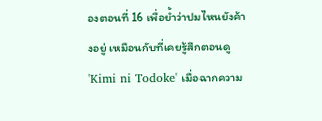องตอนที่ 16 เพื่อย้ำว่าปมไหนยังค้างอยู่ เหมือนกับที่เคยรู้สึกตอนดู 'Kimi ni Todoke' เมื่อฉากความ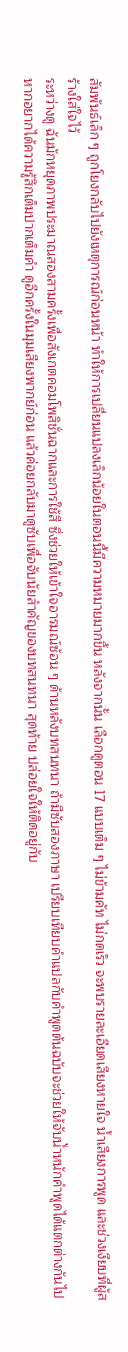สัมพันธ์เล็ก ๆ ถูกโยงกลับไปยังเหตุการณ์ก่อนหน้า ทำให้การเปลี่ยนแปลงเล็กน้อยในตอนนี้มีความหมายมากขึ้น หลังจากนั้น เลือกดูตอน 17 แบบเต็ม ๆ ไม่ข้ามคัท ไม่กดเร็ว จะพบรายละเอียดเสียงหายใจ น้ำเสียงการพูด และช่วงเงียบที่ผู้สร้างใส่ใจไว้
ระหว่างดู ฉันมักหยุดภาพประมาณสองสามครั้งเพื่อสังเกตคอมโพสิชั่นฉากและการใช้สี ซึ่งช่วยให้เข้าใจอารมณ์ซ้อน ๆ ด้านหลังบทสนทนา ถ้ามีซับสองภาษา เปรียบเทียบคำแปลกับคำพูดต้นฉบับจะช่วยให้จับน้ำหนักคำพูดได้แตกต่างกันไป หากอยากได้ความรู้สึกเต็มปากเต็มคำ ดูอีกครั้งในมุมเสียงพากย์ก่อน แล้วค่อยกลับมาดูซับเพื่อจับนัยสำคัญของบทสนทนา สุดท้าย ปล่อยใจให้ติดอยู่กับ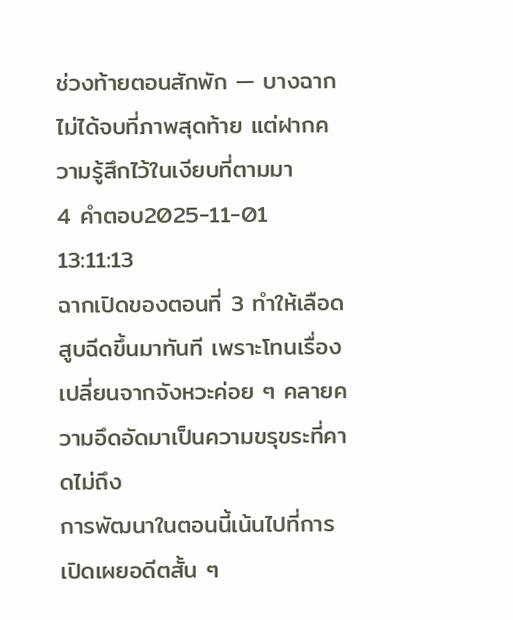ช่วงท้ายตอนสักพัก — บางฉากไม่ได้จบที่ภาพสุดท้าย แต่ฝากความรู้สึกไว้ในเงียบที่ตามมา
4 คำตอบ2025-11-01 13:11:13
ฉากเปิดของตอนที่ 3 ทำให้เลือดสูบฉีดขึ้นมาทันที เพราะโทนเรื่องเปลี่ยนจากจังหวะค่อย ๆ คลายความอึดอัดมาเป็นความขรุขระที่คาดไม่ถึง
การพัฒนาในตอนนี้เน้นไปที่การเปิดเผยอดีตสั้น ๆ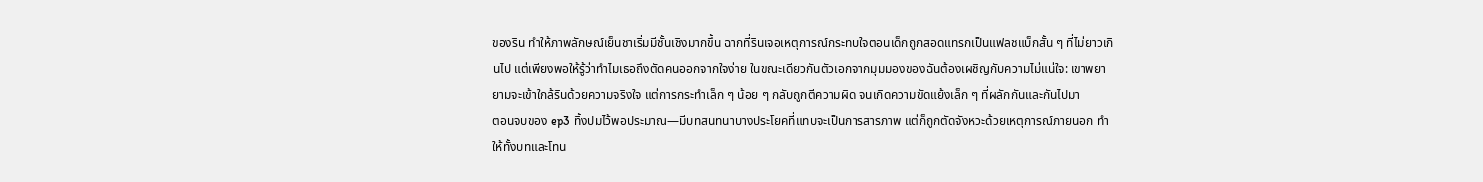ของริน ทำให้ภาพลักษณ์เย็นชาเริ่มมีชั้นเชิงมากขึ้น ฉากที่รินเจอเหตุการณ์กระทบใจตอนเด็กถูกสอดแทรกเป็นแฟลชแบ็กสั้น ๆ ที่ไม่ยาวเกินไป แต่เพียงพอให้รู้ว่าทำไมเธอถึงตัดคนออกจากใจง่าย ในขณะเดียวกันตัวเอกจากมุมมองของฉันต้องเผชิญกับความไม่แน่ใจ: เขาพยายามจะเข้าใกล้รินด้วยความจริงใจ แต่การกระทำเล็ก ๆ น้อย ๆ กลับถูกตีความผิด จนเกิดความขัดแย้งเล็ก ๆ ที่ผลักกันและกันไปมา
ตอนจบของ ep3 ทิ้งปมไว้พอประมาณ—มีบทสนทนาบางประโยคที่แทบจะเป็นการสารภาพ แต่ก็ถูกตัดจังหวะด้วยเหตุการณ์ภายนอก ทำให้ทั้งบทและโทน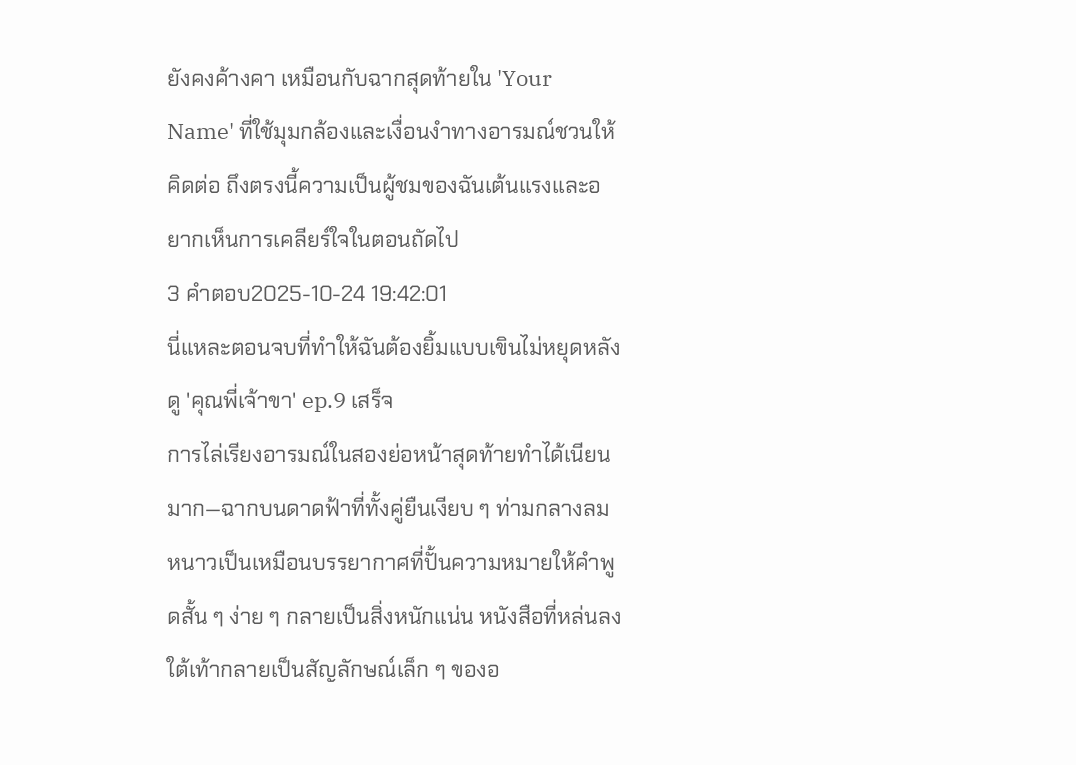ยังคงค้างคา เหมือนกับฉากสุดท้ายใน 'Your Name' ที่ใช้มุมกล้องและเงื่อนงำทางอารมณ์ชวนให้คิดต่อ ถึงตรงนี้ความเป็นผู้ชมของฉันเต้นแรงและอยากเห็นการเคลียร์ใจในตอนถัดไป
3 คำตอบ2025-10-24 19:42:01
นี่แหละตอนจบที่ทำให้ฉันต้องยิ้มแบบเขินไม่หยุดหลังดู 'คุณพี่เจ้าขา' ep.9 เสร็จ
การไล่เรียงอารมณ์ในสองย่อหน้าสุดท้ายทำได้เนียนมาก—ฉากบนดาดฟ้าที่ทั้งคู่ยืนเงียบ ๆ ท่ามกลางลมหนาวเป็นเหมือนบรรยากาศที่ปั้นความหมายให้คำพูดสั้น ๆ ง่าย ๆ กลายเป็นสิ่งหนักแน่น หนังสือที่หล่นลงใต้เท้ากลายเป็นสัญลักษณ์เล็ก ๆ ของอ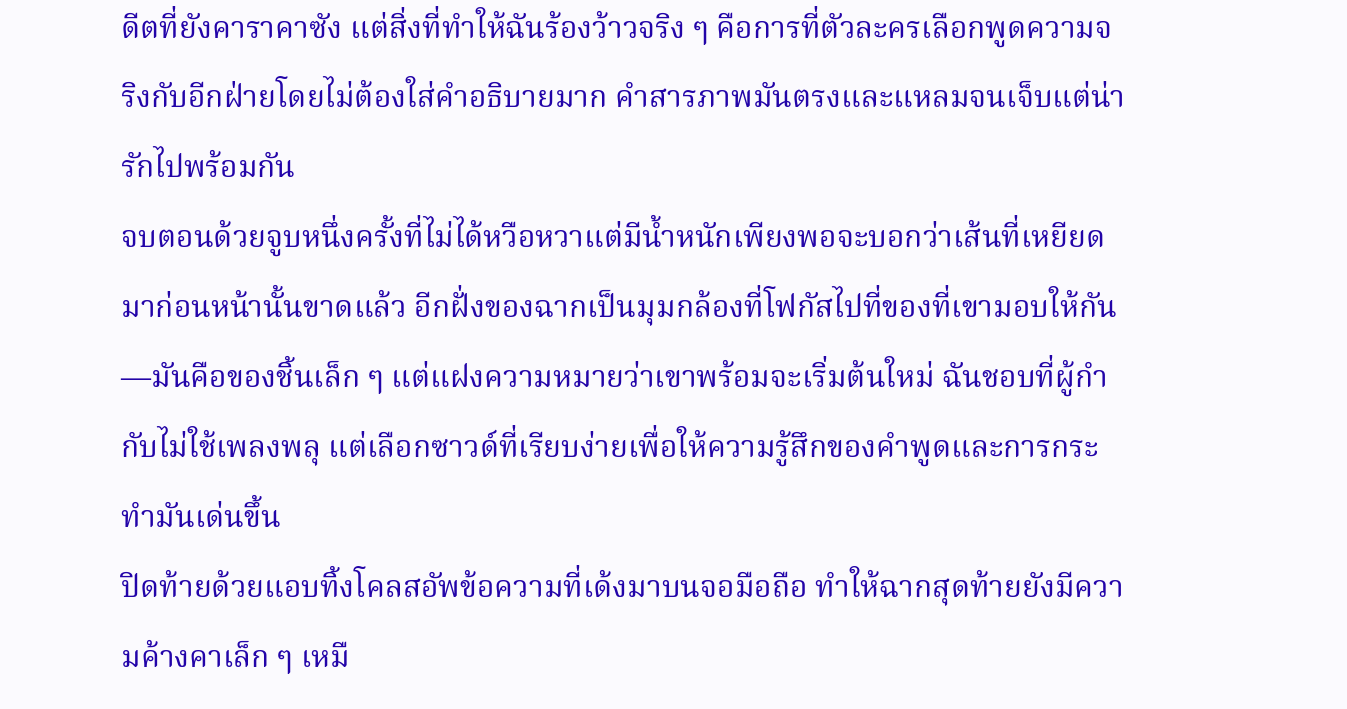ดีตที่ยังคาราคาซัง แต่สิ่งที่ทำให้ฉันร้องว้าวจริง ๆ คือการที่ตัวละครเลือกพูดความจริงกับอีกฝ่ายโดยไม่ต้องใส่คำอธิบายมาก คำสารภาพมันตรงและแหลมจนเจ็บแต่น่ารักไปพร้อมกัน
จบตอนด้วยจูบหนึ่งครั้งที่ไม่ได้หวือหวาแต่มีน้ำหนักเพียงพอจะบอกว่าเส้นที่เหยียดมาก่อนหน้านั้นขาดแล้ว อีกฝั่งของฉากเป็นมุมกล้องที่โฟกัสไปที่ของที่เขามอบให้กัน—มันคือของชิ้นเล็ก ๆ แต่แฝงความหมายว่าเขาพร้อมจะเริ่มต้นใหม่ ฉันชอบที่ผู้กำกับไม่ใช้เพลงพลุ แต่เลือกซาวด์ที่เรียบง่ายเพื่อให้ความรู้สึกของคำพูดและการกระทำมันเด่นขึ้น
ปิดท้ายด้วยแอบทิ้งโคลสอัพข้อความที่เด้งมาบนจอมือถือ ทำให้ฉากสุดท้ายยังมีความค้างคาเล็ก ๆ เหมื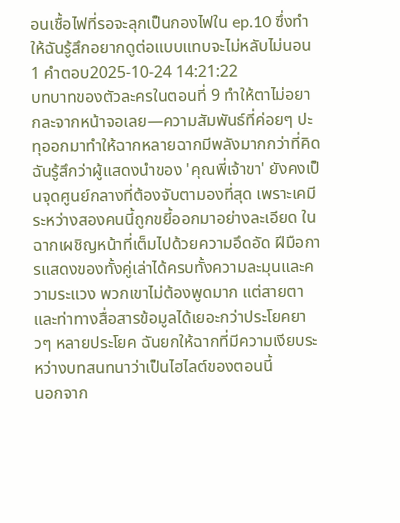อนเชื้อไฟที่รอจะลุกเป็นกองไฟใน ep.10 ซึ่งทำให้ฉันรู้สึกอยากดูต่อแบบแทบจะไม่หลับไม่นอน
1 คำตอบ2025-10-24 14:21:22
บทบาทของตัวละครในตอนที่ 9 ทำให้ตาไม่อยากละจากหน้าจอเลย—ความสัมพันธ์ที่ค่อยๆ ปะทุออกมาทำให้ฉากหลายฉากมีพลังมากกว่าที่คิด
ฉันรู้สึกว่าผู้แสดงนำของ 'คุณพี่เจ้าขา' ยังคงเป็นจุดศูนย์กลางที่ต้องจับตามองที่สุด เพราะเคมีระหว่างสองคนนี้ถูกขยี้ออกมาอย่างละเอียด ในฉากเผชิญหน้าที่เต็มไปด้วยความอึดอัด ฝีมือการแสดงของทั้งคู่เล่าได้ครบทั้งความละมุนและความระแวง พวกเขาไม่ต้องพูดมาก แต่สายตาและท่าทางสื่อสารข้อมูลได้เยอะกว่าประโยคยาวๆ หลายประโยค ฉันยกให้ฉากที่มีความเงียบระหว่างบทสนทนาว่าเป็นไฮไลต์ของตอนนี้
นอกจาก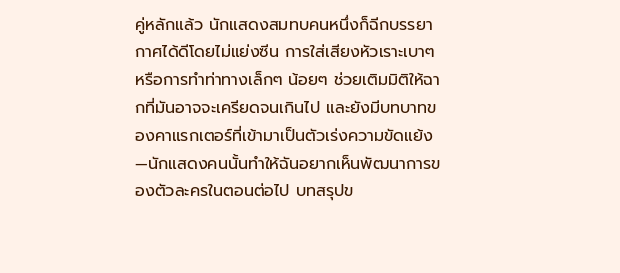คู่หลักแล้ว นักแสดงสมทบคนหนึ่งก็ฉีกบรรยากาศได้ดีโดยไม่แย่งซีน การใส่เสียงหัวเราะเบาๆ หรือการทำท่าทางเล็กๆ น้อยๆ ช่วยเติมมิติให้ฉากที่มันอาจจะเครียดจนเกินไป และยังมีบทบาทของคาแรกเตอร์ที่เข้ามาเป็นตัวเร่งความขัดแย้ง—นักแสดงคนนั้นทำให้ฉันอยากเห็นพัฒนาการของตัวละครในตอนต่อไป บทสรุปข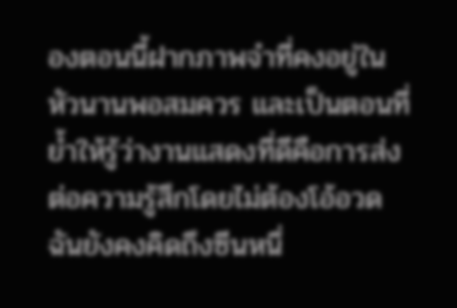องตอนนี้ฝากภาพจำที่คงอยู่ในหัวนานพอสมควร และเป็นตอนที่ย้ำให้รู้ว่างานแสดงที่ดีคือการส่งต่อความรู้สึกโดยไม่ต้องโอ้อวด ฉันยังคงคิดถึงซีนหนึ่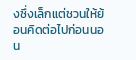งซึ่งเล็กแต่ชวนให้ย้อนคิดต่อไปก่อนนอน